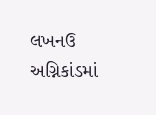લખનઉ અગ્નિકાંડમાં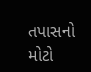તપાસનો મોટો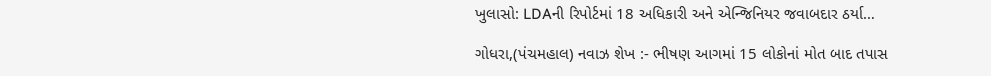ખુલાસો: LDAની રિપોર્ટમાં 18 અધિકારી અને એન્જિનિયર જવાબદાર ઠર્યા…

ગોધરા,(પંચમહાલ) નવાઝ શેખ :- ભીષણ આગમાં 15 લોકોનાં મોત બાદ તપાસ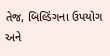તેજ, બિલ્ડિંગના ઉપયોગ અને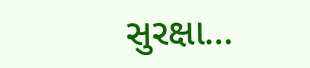સુરક્ષા…